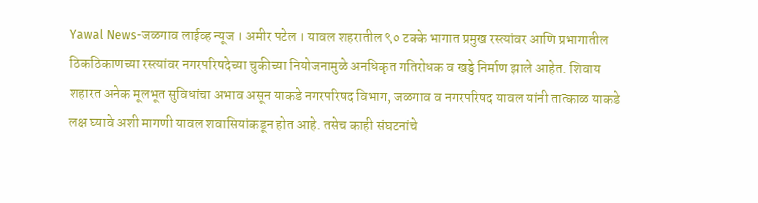Yawal News-जळगाव लाईव्ह न्यूज । अमीर पटेल । यावल शहरातील ९० टक्के भागात प्रमुख रस्त्यांवर आणि प्रभागातील ठिकठिकाणच्या रस्त्यांवर नगरपरिषदेच्या चुकीच्या नियोजनामुळे अनधिकृत गतिरोधक व खड्डे निर्माण झाले आहेत. शिवाय शहारत अनेक मूलभूत सुविधांचा अभाव असून याकडे नगरपरिषद विभाग, जळगाव व नगरपरिषद यावल यांनी तात्काळ याकडे लक्ष घ्यावे अशी मागणी यावल शवासियांकडून होत आहे. तसेच काही संघटनांचे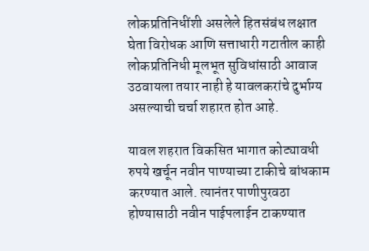लोकप्रतिनिधींशी असलेले हितसंबंध लक्षात घेता विरोधक आणि सत्ताधारी गटातील काही लोकप्रतिनिधी मूलभूत सुविधांसाठी आवाज उठवायला तयार नाही हे यावलकरांचे दुर्भाग्य असल्याची चर्चा शहारत होत आहे.

यावल शहरात विकसित भागात कोट्यावधी रुपये खर्चून नवीन पाण्याच्या टाकीचे बांधकाम करण्यात आले. त्यानंतर पाणीपुरवठा होण्यासाठी नवीन पाईपलाईन टाकण्यात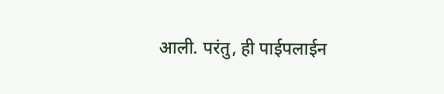आली. परंतु, ही पाईपलाईन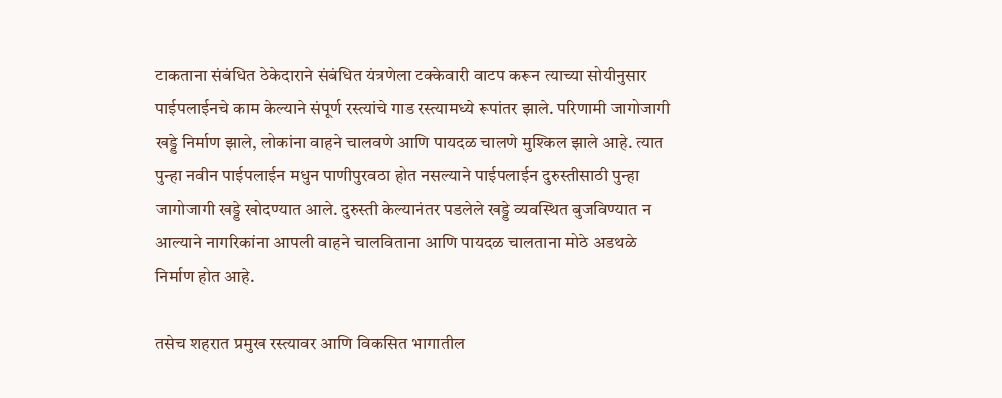टाकताना संबंधित ठेकेदाराने संबंधित यंत्रणेला टक्केवारी वाटप करून त्याच्या सोयीनुसार पाईपलाईनचे काम केल्याने संपूर्ण रस्त्यांचे गाड रस्त्यामध्ये रूपांतर झाले. परिणामी जागोजागी खड्डे निर्माण झाले, लोकांना वाहने चालवणे आणि पायदळ चालणे मुश्किल झाले आहे. त्यात पुन्हा नवीन पाईपलाईन मधुन पाणीपुरवठा होत नसल्याने पाईपलाईन दुरुस्तीसाठी पुन्हा जागोजागी खड्डे खोदण्यात आले. दुरुस्ती केल्यानंतर पडलेले खड्डे व्यवस्थित बुजविण्यात न आल्याने नागरिकांना आपली वाहने चालविताना आणि पायदळ चालताना मोठे अडथळे निर्माण होत आहे.

तसेच शहरात प्रमुख रस्त्यावर आणि विकसित भागातील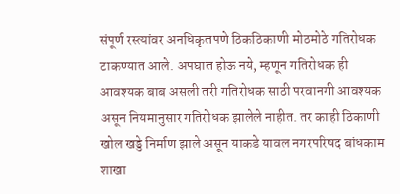संपूर्ण रस्त्यांवर अनधिकृतपणे ठिकठिकाणी मोठमोठे गतिरोधक टाकण्यात आले. अपघात होऊ नये, म्हणून गतिरोधक ही आवश्यक बाब असली तरी गतिरोधक साठी परवानगी आवश्यक असून नियमानुसार गतिरोधक झालेले नाहीत. तर काही ठिकाणी खोल खड्डे निर्माण झाले असून याकडे यावल नगरपरिषद बांधकाम शाखा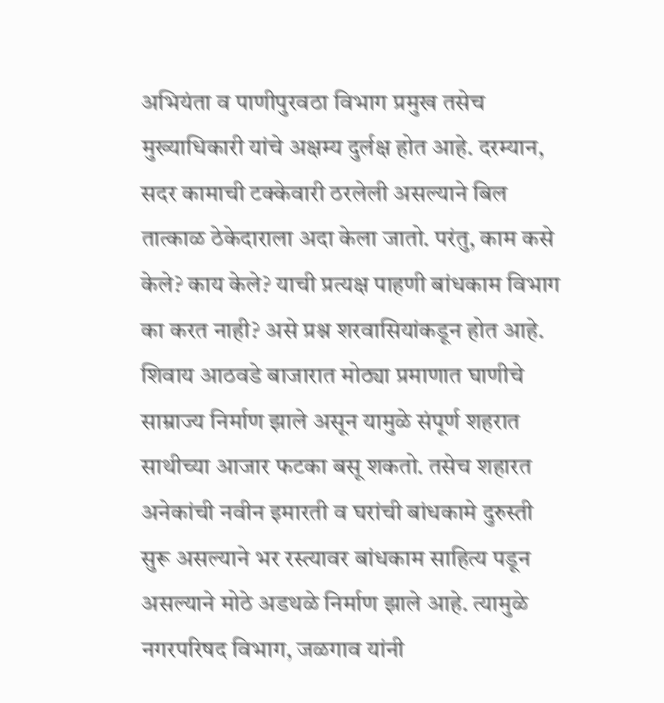अभियंता व पाणीपुरवठा विभाग प्रमुख तसेच मुख्याधिकारी यांचे अक्षम्य दुर्लक्ष होत आहे. दरम्यान, सदर कामाची टक्केवारी ठरलेली असल्याने बिल तात्काळ ठेकेदाराला अदा केला जातो. परंतु, काम कसे केले? काय केले? याची प्रत्यक्ष पाहणी बांधकाम विभाग का करत नाही? असे प्रश्न शरवासियांकडून होत आहे.
शिवाय आठवडे बाजारात मोठ्या प्रमाणात घाणीचे साम्राज्य निर्माण झाले असून यामुळे संपूर्ण शहरात साथीच्या आजार फटका बसू शकतो. तसेच शहारत अनेकांची नवीन इमारती व घरांची बांधकामे दुरुस्ती सुरू असल्याने भर रस्त्यावर बांधकाम साहित्य पडून असल्याने मोठे अडथळे निर्माण झाले आहे. त्यामुळे नगरपरिषद विभाग, जळगाव यांनी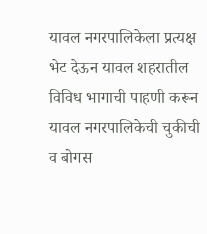यावल नगरपालिकेला प्रत्यक्ष भेट देऊन यावल शहरातील विविध भागाची पाहणी करून यावल नगरपालिकेची चुकीची व बोगस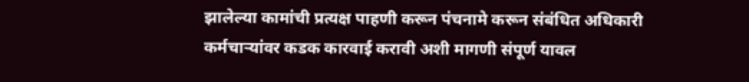झालेल्या कामांची प्रत्यक्ष पाहणी करून पंचनामे करून संबंधित अधिकारी कर्मचाऱ्यांवर कडक कारवाई करावी अशी मागणी संपूर्ण यावल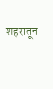शहरातून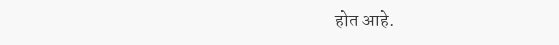होत आहे.